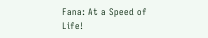Fana: At a Speed of Life!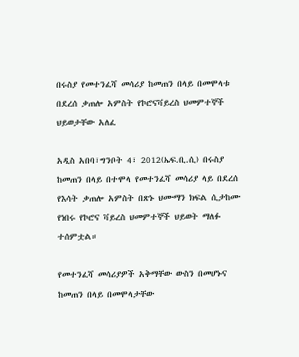በሩስያ የመተንፈሻ መሳሪያ ከመጠን በላይ በመሞላቱ በደረሰ ቃጠሎ አምስት የኮሮናቫይረስ ህመምተኞች ህይወታቸው አለፈ

አዲስ አበባ፣ግንቦት 4፣ 2012(ኤፍ.ቢ.ሲ) በሩስያ ከመጠን በላይ በተሞላ የመተንፈሻ መሳሪያ ላይ በደረሰ የእሳት ቃጠሎ አምስት በጽኑ ህሙማን ክፍል ሲታከሙ የነበሩ የኮሮና ቫይረስ ህመምተኞች ህይወት ማለፉ ተሰምቷል።

የመተንፈሻ መሳሪያዎች አቅማቸው ውስን በመሆኑና ከመጠን በላይ በመሞላታቸው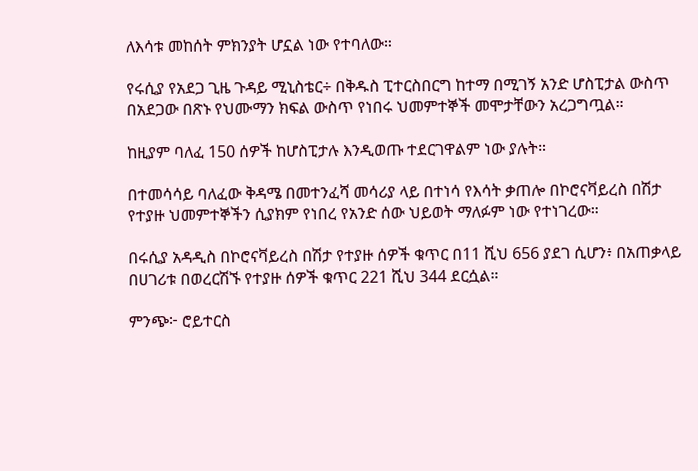ለእሳቱ መከሰት ምክንያት ሆኗል ነው የተባለው።

የሩሲያ የአደጋ ጊዜ ጉዳይ ሚኒስቴር÷ በቅዱስ ፒተርስበርግ ከተማ በሚገኝ አንድ ሆስፒታል ውስጥ በአደጋው በጽኑ የህሙማን ክፍል ውስጥ የነበሩ ህመምተኞች መሞታቸውን አረጋግጧል።

ከዚያም ባለፈ 150 ሰዎች ከሆስፒታሉ እንዲወጡ ተደርገዋልም ነው ያሉት።

በተመሳሳይ ባለፈው ቅዳሜ በመተንፈሻ መሳሪያ ላይ በተነሳ የእሳት ቃጠሎ በኮሮናቫይረስ በሽታ የተያዙ ህመምተኞችን ሲያክም የነበረ የአንድ ሰው ህይወት ማለፉም ነው የተነገረው።

በሩሲያ አዳዲስ በኮሮናቫይረስ በሽታ የተያዙ ሰዎች ቁጥር በ11 ሺህ 656 ያደገ ሲሆን፥ በአጠቃላይ በሀገሪቱ በወረርሽኙ የተያዙ ሰዎች ቁጥር 221 ሺህ 344 ደርሷል።

ምንጭ፦ ሮይተርስ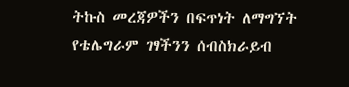ትኩስ መረጃዎችን በፍጥነት ለማግኘት የቴሌግራም ገፃችንን ሰብስክራይብ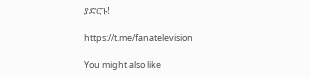ያድርጉ!

https://t.me/fanatelevision

You might also like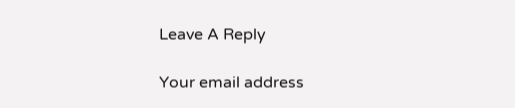Leave A Reply

Your email address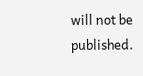will not be published.